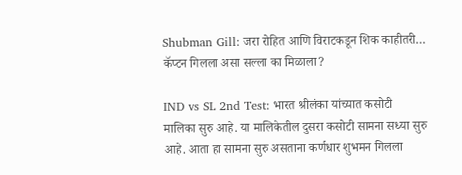Shubman Gill: जरा रोहित आणि विराटकडून शिक काहीतरी… कॅप्टन गिलला असा सल्ला का मिळाला?

IND vs SL 2nd Test: भारत श्रीलंका यांच्यात कसोटी मालिका सुरु आहे. या मालिकेतील दुसरा कसोटी सामना सध्या सुरु आहे. आता हा सामना सुरु असताना कर्णधार शुभमन गिलला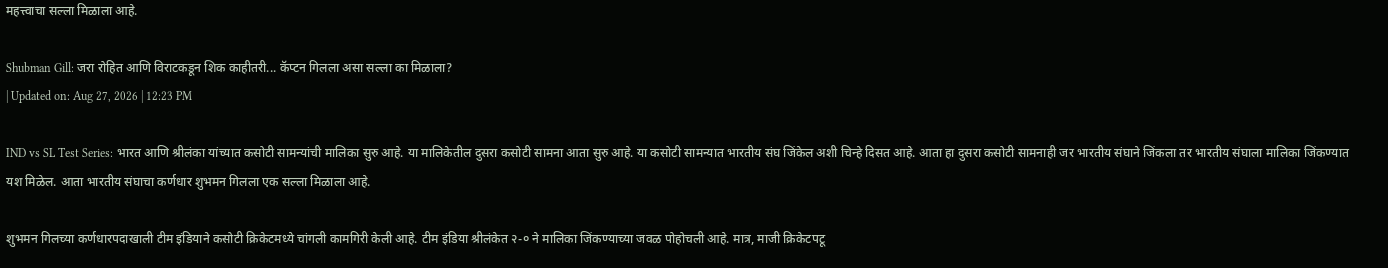महत्त्वाचा सल्ला मिळाला आहे.

Shubman Gill: जरा रोहित आणि विराटकडून शिक काहीतरी... कॅप्टन गिलला असा सल्ला का मिळाला?
| Updated on: Aug 27, 2026 | 12:23 PM

IND vs SL Test Series: भारत आणि श्रीलंका यांच्यात कसोटी सामन्यांची मालिका सुरु आहे. या मालिकेतील दुसरा कसोटी सामना आता सुरु आहे. या कसोटी सामन्यात भारतीय संघ जिंकेल अशी चिन्हे दिसत आहे. आता हा दुसरा कसोटी सामनाही जर भारतीय संघाने जिंकला तर भारतीय संघाला मालिका जिंकण्यात यश मिळेल. आता भारतीय संघाचा कर्णधार शुभमन गिलला एक सल्ला मिळाला आहे.

शुभमन गिलच्या कर्णधारपदाखाली टीम इंडियाने कसोटी क्रिकेटमध्ये चांगली कामगिरी केली आहे. टीम इंडिया श्रीलंकेत २-० ने मालिका जिंकण्याच्या जवळ पोहोचली आहे. मात्र, माजी क्रिकेटपटू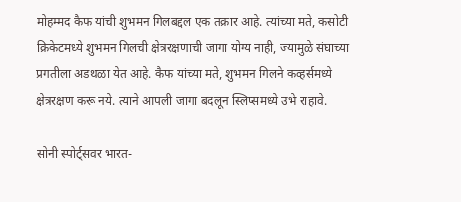मोहम्मद कैफ यांची शुभमन गिलबद्दल एक तक्रार आहे. त्यांच्या मते, कसोटी क्रिकेटमध्ये शुभमन गिलची क्षेत्ररक्षणाची जागा योग्य नाही, ज्यामुळे संघाच्या प्रगतीला अडथळा येत आहे. कैफ यांच्या मते, शुभमन गिलने कव्हर्समध्ये क्षेत्ररक्षण करू नये. त्याने आपली जागा बदलून स्लिप्समध्ये उभे राहावे.

सोनी स्पोर्ट्सवर भारत-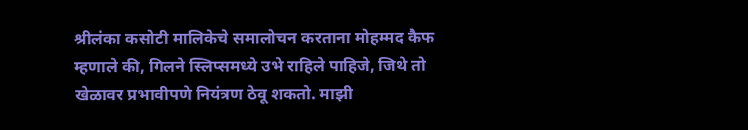श्रीलंका कसोटी मालिकेचे समालोचन करताना मोहम्मद कैफ म्हणाले की, गिलने स्लिप्समध्ये उभे राहिले पाहिजे, जिथे तो खेळावर प्रभावीपणे नियंत्रण ठेवू शकतो. माझी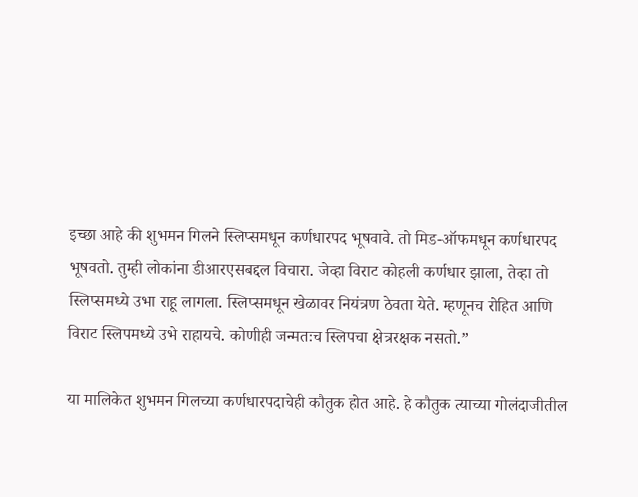इच्छा आहे की शुभमन गिलने स्लिप्समधून कर्णधारपद भूषवावे. तो मिड-ऑफमधून कर्णधारपद भूषवतो. तुम्ही लोकांना डीआरएसबद्दल विचारा. जेव्हा विराट कोहली कर्णधार झाला, तेव्हा तो स्लिप्समध्ये उभा राहू लागला. स्लिप्समधून खेळावर नियंत्रण ठेवता येते. म्हणूनच रोहित आणि विराट स्लिपमध्ये उभे राहायचे. कोणीही जन्मतःच स्लिपचा क्षेत्ररक्षक नसतो.”

या मालिकेत शुभमन गिलच्या कर्णधारपदाचेही कौतुक होत आहे. हे कौतुक त्याच्या गोलंदाजीतील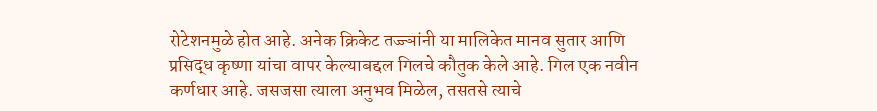रोटेशनमुळे होत आहे. अनेक क्रिकेट तज्ज्ञांनी या मालिकेत मानव सुतार आणि प्रसिद्ध कृष्णा यांचा वापर केल्याबद्दल गिलचे कौतुक केले आहे. गिल एक नवीन कर्णधार आहे. जसजसा त्याला अनुभव मिळेल, तसतसे त्याचे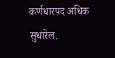कर्णधारपद अधिक सुधारेल.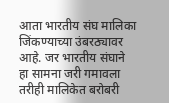आता भारतीय संघ मालिका जिंकण्याच्या उंबरठ्यावर आहे. जर भारतीय संघाने हा सामना जरी गमावला तरीही मालिकेत बरोबरी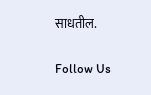साधतील.

Follow Us